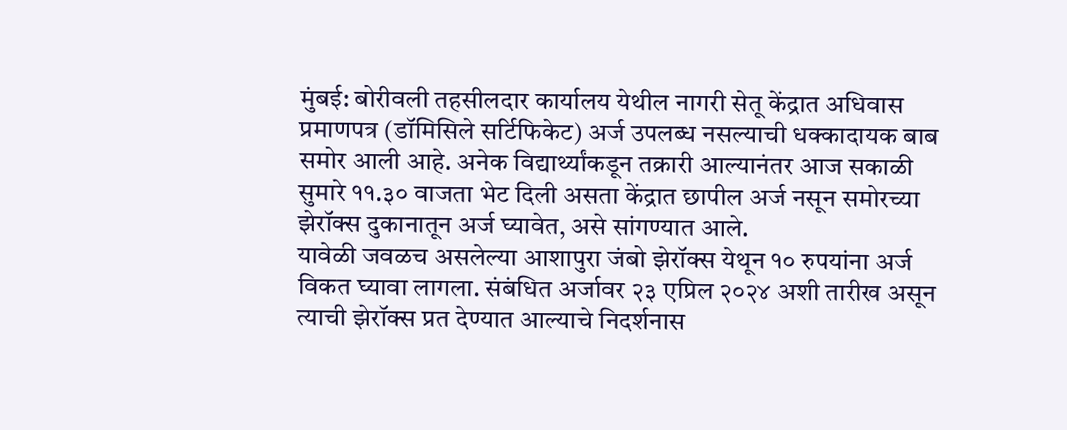मुंबई: बोरीवली तहसीलदार कार्यालय येथील नागरी सेतू केंद्रात अधिवास प्रमाणपत्र (डॉमिसिले सर्टिफिकेट) अर्ज उपलब्ध नसल्याची धक्कादायक बाब समोर आली आहे. अनेक विद्यार्थ्यांकडून तक्रारी आल्यानंतर आज सकाळी सुमारे ११.३० वाजता भेट दिली असता केंद्रात छापील अर्ज नसून समोरच्या झेरॉक्स दुकानातून अर्ज घ्यावेत, असे सांगण्यात आले.
यावेळी जवळच असलेल्या आशापुरा जंबो झेरॉक्स येथून १० रुपयांना अर्ज विकत घ्यावा लागला. संबंधित अर्जावर २३ एप्रिल २०२४ अशी तारीख असून त्याची झेरॉक्स प्रत देण्यात आल्याचे निदर्शनास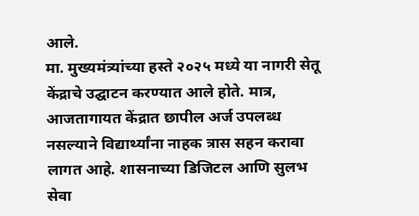आले.
मा. मुख्यमंत्र्यांच्या हस्ते २०२५ मध्ये या नागरी सेतू केंद्राचे उद्घाटन करण्यात आले होते. मात्र, आजतागायत केंद्रात छापील अर्ज उपलब्ध नसल्याने विद्यार्थ्यांना नाहक त्रास सहन करावा लागत आहे. शासनाच्या डिजिटल आणि सुलभ सेवा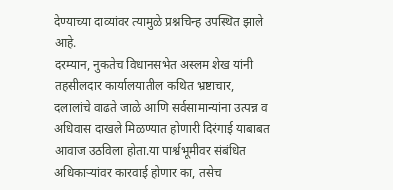देण्याच्या दाव्यांवर त्यामुळे प्रश्नचिन्ह उपस्थित झाले आहे.
दरम्यान, नुकतेच विधानसभेत अस्लम शेख यांनी तहसीलदार कार्यालयातील कथित भ्रष्टाचार, दलालांचे वाढते जाळे आणि सर्वसामान्यांना उत्पन्न व अधिवास दाखले मिळण्यात होणारी दिरंगाई याबाबत आवाज उठविला होता.या पार्श्वभूमीवर संबंधित अधिकाऱ्यांवर कारवाई होणार का, तसेच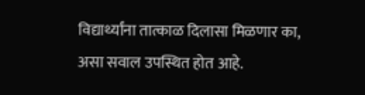विद्यार्थ्यांना तात्काळ दिलासा मिळणार का, असा सवाल उपस्थित होत आहे.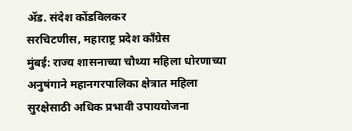ॲड. संदेश कोंडविलकर
सरचिटणीस, महाराष्ट्र प्रदेश काँग्रेस
मुंबई: राज्य शासनाच्या चौथ्या महिला धोरणाच्या अनुषंगाने महानगरपालिका क्षेत्रात महिला सुरक्षेसाठी अधिक प्रभावी उपाययोजना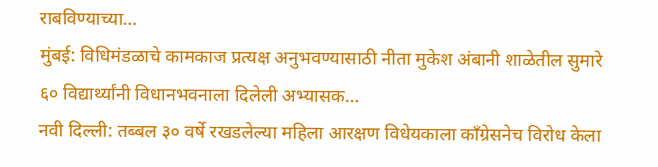राबविण्याच्या…
मुंबई: विधिमंडळाचे कामकाज प्रत्यक्ष अनुभवण्यासाठी नीता मुकेश अंबानी शाळेतील सुमारे ६० विद्यार्थ्यांनी विधानभवनाला दिलेली अभ्यासक…
नवी दिल्ली: तब्बल ३० वर्षे रखडलेल्या महिला आरक्षण विधेयकाला काँग्रेसनेच विरोध केला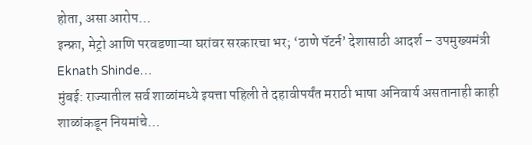होता, असा आरोप…
इन्फ्रा, मेट्रो आणि परवडणाऱ्या घरांवर सरकारचा भर; ‘ठाणे पॅटर्न’ देशासाठी आदर्श – उपमुख्यमंत्री Eknath Shinde…
मुंबई: राज्यातील सर्व शाळांमध्ये इयत्ता पहिली ते दहावीपर्यंत मराठी भाषा अनिवार्य असतानाही काही शाळांकडून नियमांचे…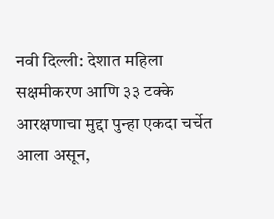नवी दिल्ली: देशात महिला सक्षमीकरण आणि ३३ टक्के आरक्षणाचा मुद्दा पुन्हा एकदा चर्चेत आला असून,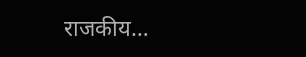राजकीय…